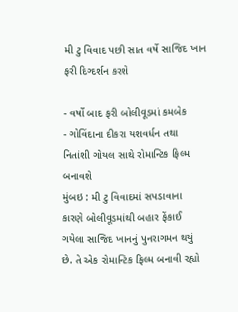મી ટુ વિવાદ પછી સાત વર્ષે સાજિદ ખાન ફરી દિગ્દર્શન કરશે

- વર્ષો બાદ ફરી બોલીવૂડમાં કમબેક
- ગોવિંદાના દીકરા યશવર્ધન તથા નિતાંશી ગોયલ સાથે રોમાન્ટિક ફિલ્મ બનાવશે
મુંબઇ : મી ટુ વિવાદમાં સપડાવાના કારણે બોલીવૂડમાંથી બહાર ફેંકાઈ ગયેલા સાજિદ ખાનનું પુનરાગમન થયું છે. તે એક રોમાન્ટિક ફિલ્મ બનાવી રહ્યો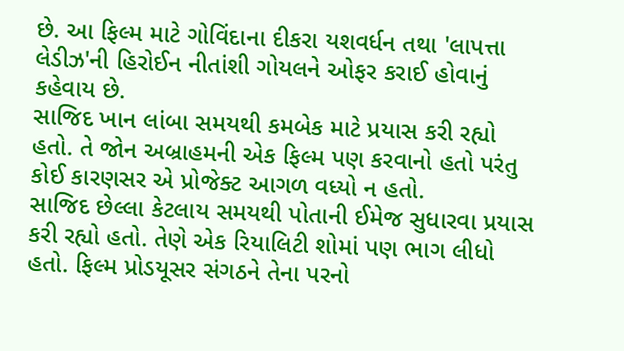છે. આ ફિલ્મ માટે ગોવિંદાના દીકરા યશવર્ધન તથા 'લાપત્તા લેડીઝ'ની હિરોઈન નીતાંશી ગોયલને ઓફર કરાઈ હોવાનું કહેવાય છે.
સાજિદ ખાન લાંબા સમયથી કમબેક માટે પ્રયાસ કરી રહ્યો હતો. તે જોન અબ્રાહમની એક ફિલ્મ પણ કરવાનો હતો પરંતુ કોઈ કારણસર એ પ્રોજેક્ટ આગળ વધ્યો ન હતો.
સાજિદ છેલ્લા કેટલાય સમયથી પોતાની ઈમેજ સુધારવા પ્રયાસ કરી રહ્યો હતો. તેણે એક રિયાલિટી શોમાં પણ ભાગ લીધો હતો. ફિલ્મ પ્રોડયૂસર સંગઠને તેના પરનો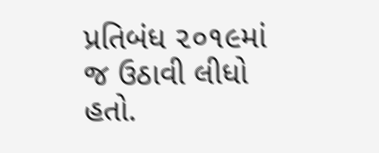પ્રતિબંધ ૨૦૧૯માં જ ઉઠાવી લીધો હતો.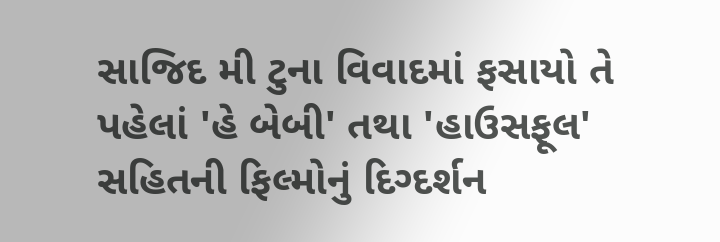સાજિદ મી ટુના વિવાદમાં ફસાયો તે પહેલાં 'હે બેબી' તથા 'હાઉસફૂલ' સહિતની ફિલ્મોનું દિગ્દર્શન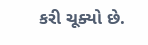કરી ચૂક્યો છે.